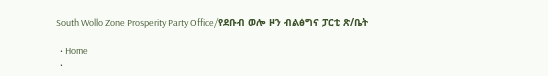South Wollo Zone Prosperity Party Office/የደቡብ ወሎ ዞን ብልፅግና ፓርቲ ጽ/ቤት

  • Home
  •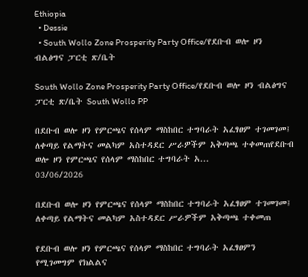Ethiopia
  • Dessie
  • South Wollo Zone Prosperity Party Office/የደቡብ ወሎ ዞን ብልፅግና ፓርቲ ጽ/ቤት

South Wollo Zone Prosperity Party Office/የደቡብ ወሎ ዞን ብልፅግና ፓርቲ ጽ/ቤት South Wollo PP

በደቡብ ወሎ ዞን የምርጫና የሰላም ማስከበር ተግባራት አፈፃፀም ተገመገመ፤ ለቀጣይ የልማትና መልካም አስተዳደር ሥራዎችም አቅጣጫ ተቀመጠየደቡብ ወሎ ዞን የምርጫና የሰላም ማስከበር ተግባራት አ...
03/06/2026

በደቡብ ወሎ ዞን የምርጫና የሰላም ማስከበር ተግባራት አፈፃፀም ተገመገመ፤ ለቀጣይ የልማትና መልካም አስተዳደር ሥራዎችም አቅጣጫ ተቀመጠ

የደቡብ ወሎ ዞን የምርጫና የሰላም ማስከበር ተግባራት አፈፃፀምን የሚገመግም የክልልና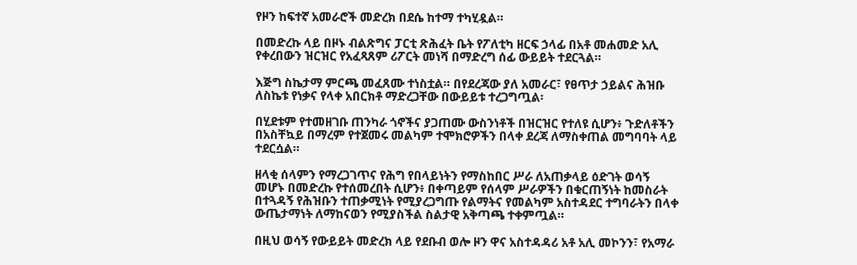የዞን ከፍተኛ አመራሮች መድረክ በደሴ ከተማ ተካሂዷል።

በመድረኩ ላይ በዞኑ ብልጽግና ፓርቲ ጽሕፈት ቤት የፖለቲካ ዘርፍ ኃላፊ በአቶ መሐመድ አሊ የቀረበውን ዝርዝር የአፈጻጸም ሪፖርት መነሻ በማድረግ ሰፊ ውይይት ተደርጓል።

እጅግ ስኬታማ ምርጫ መፈጸሙ ተነስቷል። በየደረጃው ያለ አመራር፣ የፀጥታ ኃይልና ሕዝቡ ለስኬቱ የነቃና የላቀ አበርክቶ ማድረጋቸው በውይይቱ ተረጋግጧል፡

በሂደቱም የተመዘገቡ ጠንካራ ጎኖችና ያጋጠሙ ውስንነቶች በዝርዝር የተለዩ ሲሆን፥ ጉድለቶችን በአስቸኳይ በማረም የተጀመሩ መልካም ተሞክሮዎችን በላቀ ደረጃ ለማስቀጠል መግባባት ላይ ተደርሷል።

ዘላቂ ሰላምን የማረጋገጥና የሕግ የበላይነትን የማስከበር ሥራ ለአጠቃላይ ዕድገት ወሳኝ መሆኑ በመድረኩ የተሰመረበት ሲሆን፥ በቀጣይም የሰላም ሥራዎችን በቁርጠኝነት ከመስራት በተጓዳኝ የሕዝቡን ተጠቃሚነት የሚያረጋግጡ የልማትና የመልካም አስተዳደር ተግባራትን በላቀ ውጤታማነት ለማከናወን የሚያስችል ስልታዊ አቅጣጫ ተቀምጧል።

በዚህ ወሳኝ የውይይት መድረክ ላይ የደቡብ ወሎ ዞን ዋና አስተዳዳሪ አቶ አሊ መኮንን፣ የአማራ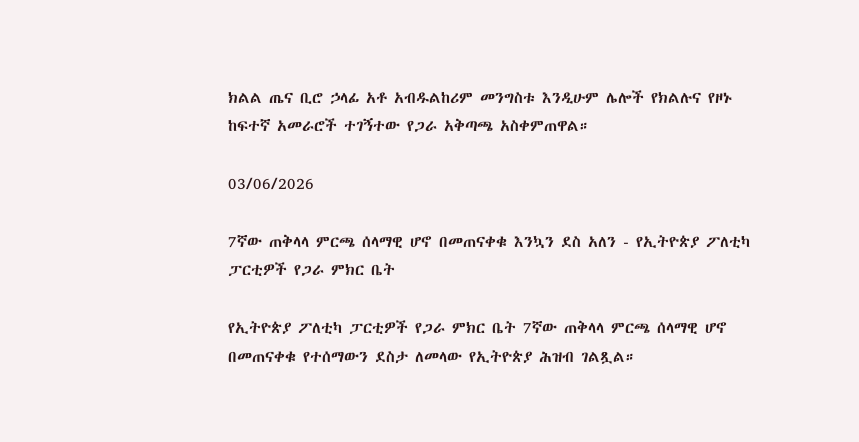ክልል ጤና ቢሮ ኃላፊ አቶ አብዱልከሪም መንግስቱ እንዲሁም ሌሎች የክልሉና የዞኑ ከፍተኛ አመራሮች ተገኝተው የጋራ አቅጣጫ አስቀምጠዋል።

03/06/2026

7ኛው ጠቅላላ ምርጫ ሰላማዊ ሆኖ በመጠናቀቁ እንኳን ደስ አለን - የኢትዮጵያ ፖለቲካ ፓርቲዎች የጋራ ምክር ቤት

የኢትዮጵያ ፖለቲካ ፓርቲዎች የጋራ ምክር ቤት 7ኛው ጠቅላላ ምርጫ ሰላማዊ ሆኖ በመጠናቀቁ የተሰማውን ደስታ ለመላው የኢትዮጵያ ሕዝብ ገልጿል።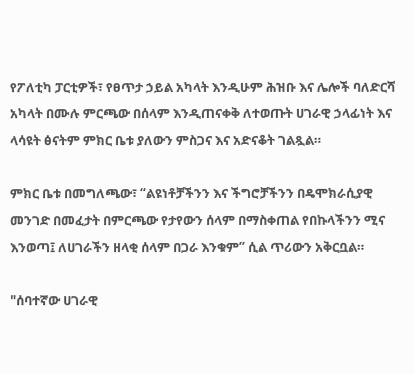የፖለቲካ ፓርቲዎች፣ የፀጥታ ኃይል አካላት እንዲሁም ሕዝቡ እና ሌሎች ባለድርሻ አካላት በሙሉ ምርጫው በሰላም እንዲጠናቀቅ ለተወጡት ሀገራዊ ኃላፊነት እና ላሳዩት ፅናትም ምክር ቤቱ ያለውን ምስጋና እና አድናቆት ገልጿል።

ምክር ቤቱ በመግለጫው፣ “ልዩነቶቻችንን እና ችግሮቻችንን በዴሞክራሲያዊ መንገድ በመፈታት በምርጫው የታየውን ሰላም በማስቀጠል የበኩላችንን ሚና እንወጣ፤ ለሀገራችን ዘላቂ ሰላም በጋራ እንቁም” ሲል ጥሪውን አቅርቧል።

"ሰባተኛው ሀገራዊ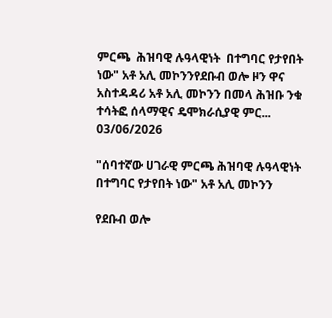ምርጫ  ሕዝባዊ ሉዓላዊነት  በተግባር የታየበት ነው" አቶ አሊ መኮንንየደቡብ ወሎ ዞን ዋና አስተዳዳሪ አቶ አሊ መኮንን በመላ ሕዝቡ ንቁ ተሳትፎ ሰላማዊና ዴሞክራሲያዊ ምር...
03/06/2026

"ሰባተኛው ሀገራዊ ምርጫ ሕዝባዊ ሉዓላዊነት በተግባር የታየበት ነው" አቶ አሊ መኮንን

የደቡብ ወሎ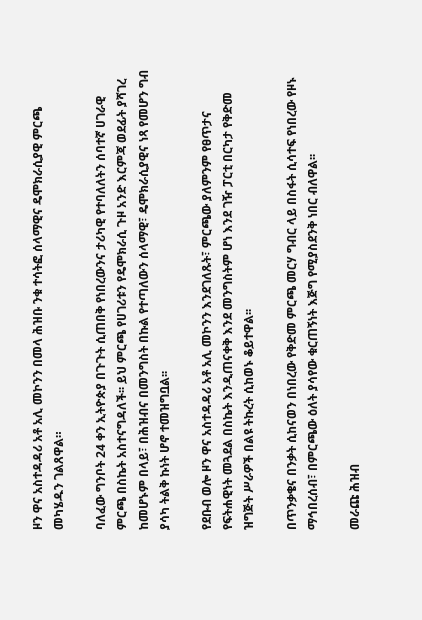ዞን ዋና አስተዳዳሪ አቶ አሊ መኮንን በመላ ሕዝቡ ንቁ ተሳትፎ ሰላማዊና ዴሞክራሲያዊ ምርጫ መካሄዱን ገልጸዋል።

ባለፈው ግንቦት 24 ቀን ኢትዮጵያ በጉጉት ሲጠበቅ የነበረውንና ታሪካዊ የተባለለትን ሰባተኛ ሀገራዊ ምርጫ በስኬት አስተናግዳለች፡፡ ይህ ምርጫ የሀገሪቱን የዴሞክራሲ ጉዞ አንድ እርምጃ ወደፊት ያሻገረ ከመሆኑም በላይ፣ በሕዝብና በመንግስት በኩል የተጣለውን ሰላማዊ፣ ዴሞክራሲያዊና ነጻ የመሆን ግብ ያሳካ ትልቅ ኩነት ሆኖ ተመዝግቧል፡፡

የደቡብ ወሎ ዞን ዋና አስተዳዳሪ አቶ አሊ መኮንን እንደገለጹት፣ ምርጫው ያለምንም የፀጥታና የፍትሐዊነት መጓደል በስኬት እንዲጠናቀቅ እንደ መንግስትም ሆነ እንደ ገዥ ፓርቲ በርካታ የቅድመ ዝግጅት ሥራዎች በልዩ ትኩረት ሲከወኑ ቆይተዋል፡፡

በጥንቃቄና በንቃት ሲከናወን በነበረው የቅድመ ምርጫ መርሃ ግብር ላይ በስፋት ሲሳተፍ የነበረው የዞኑ ማኅበረሰብ፣ በምርጫው ዕለት ያሳየው ቁርጠኝነት እጅግ የሚያስደንቅ ነበር ብለዋል፡፡

መራጩ ሕዝብ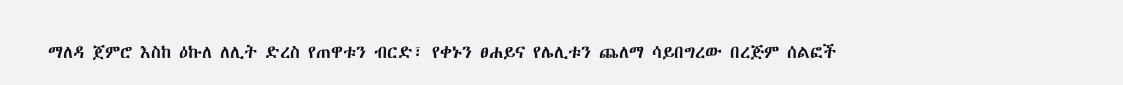ማለዳ ጀምሮ እስከ ዕኩለ ለሊት ድረስ የጠዋቱን ብርድ፣ የቀኑን ፀሐይና የሌሊቱን ጨለማ ሳይበግረው በረጅም ሰልፎች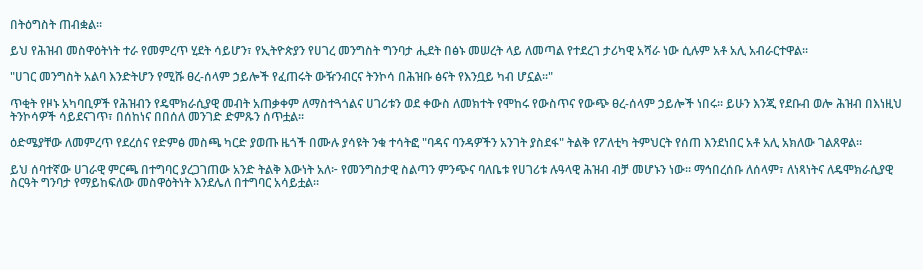በትዕግስት ጠብቋል፡፡

ይህ የሕዝብ መስዋዕትነት ተራ የመምረጥ ሂደት ሳይሆን፣ የኢትዮጵያን የሀገረ መንግስት ግንባታ ሒደት በፅኑ መሠረት ላይ ለመጣል የተደረገ ታሪካዊ አሻራ ነው ሲሉም አቶ አሊ አብራርተዋል፡፡

"ሀገር መንግስት አልባ እንድትሆን የሚሹ ፀረ-ሰላም ኃይሎች የፈጠሩት ውዥንብርና ትንኮሳ በሕዝቡ ፅናት የእንቧይ ካብ ሆኗል፡፡"

ጥቂት የዞኑ አካባቢዎች የሕዝብን የዴሞክራሲያዊ መብት አጠቃቀም ለማስተጓጎልና ሀገሪቱን ወደ ቀውስ ለመክተት የሞከሩ የውስጥና የውጭ ፀረ-ሰላም ኃይሎች ነበሩ፡፡ ይሁን እንጂ የደቡብ ወሎ ሕዝብ በእነዚህ ትንኮሳዎች ሳይደናገጥ፣ በሰከነና በበሰለ መንገድ ድምጹን ሰጥቷል፡፡

ዕድሜያቸው ለመምረጥ የደረሰና የድምፅ መስጫ ካርድ ያወጡ ዜጎች በሙሉ ያሳዩት ንቁ ተሳትፎ "ባዳና ባንዳዎችን አንገት ያስደፋ" ትልቅ የፖለቲካ ትምህርት የሰጠ እንደነበር አቶ አሊ አክለው ገልጸዋል፡፡

ይህ ሰባተኛው ሀገራዊ ምርጫ በተግባር ያረጋገጠው አንድ ትልቅ እውነት አለ፦ የመንግስታዊ ስልጣን ምንጭና ባለቤቱ የሀገሪቱ ሉዓላዊ ሕዝብ ብቻ መሆኑን ነው፡፡ ማኅበረሰቡ ለሰላም፣ ለነጻነትና ለዴሞክራሲያዊ ስርዓት ግንባታ የማይከፍለው መስዋዕትነት እንደሌለ በተግባር አሳይቷል፡፡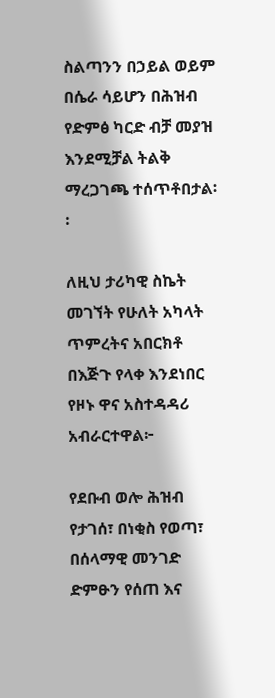ስልጣንን በኃይል ወይም በሴራ ሳይሆን በሕዝብ የድምፅ ካርድ ብቻ መያዝ እንደሚቻል ትልቅ ማረጋገጫ ተሰጥቶበታል፡፡

ለዚህ ታሪካዊ ስኬት መገኘት የሁለት አካላት ጥምረትና አበርክቶ በእጅጉ የላቀ እንደነበር የዞኑ ዋና አስተዳዳሪ አብራርተዋል፦

የደቡብ ወሎ ሕዝብ የታገሰ፣ በነቂስ የወጣ፣ በሰላማዊ መንገድ ድምፁን የሰጠ እና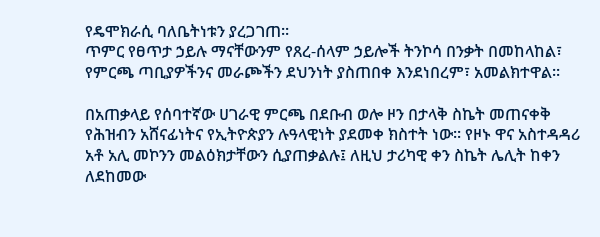የዴሞክራሲ ባለቤትነቱን ያረጋገጠ፡፡
ጥምር የፀጥታ ኃይሉ ማናቸውንም የጸረ-ሰላም ኃይሎች ትንኮሳ በንቃት በመከላከል፣ የምርጫ ጣቢያዎችንና መራጮችን ደህንነት ያስጠበቀ እንደነበረም፣ አመልክተዋል፡፡

በአጠቃላይ የሰባተኛው ሀገራዊ ምርጫ በደቡብ ወሎ ዞን በታላቅ ስኬት መጠናቀቅ የሕዝብን አሸናፊነትና የኢትዮጵያን ሉዓላዊነት ያደመቀ ክስተት ነው፡፡ የዞኑ ዋና አስተዳዳሪ አቶ አሊ መኮንን መልዕክታቸውን ሲያጠቃልሉ፤ ለዚህ ታሪካዊ ቀን ስኬት ሌሊት ከቀን ለደከመው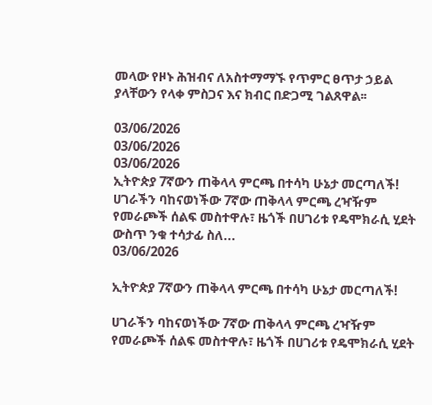መላው የዞኑ ሕዝብና ለአስተማማኙ የጥምር ፀጥታ ኃይል ያላቸውን የላቀ ምስጋና እና ክብር በድጋሚ ገልጸዋል፡፡

03/06/2026
03/06/2026
03/06/2026
ኢትዮጵያ 7ኛውን ጠቅላላ ምርጫ በተሳካ ሁኔታ መርጣለች! ሀገራችን ባከናወነችው 7ኛው ጠቅላላ ምርጫ ረዣዥም የመራጮች ሰልፍ መስተዋሉ፣ ዜጎች በሀገሪቱ የዴሞክራሲ ሂደት ውስጥ ንቁ ተሳታፊ ስለ...
03/06/2026

ኢትዮጵያ 7ኛውን ጠቅላላ ምርጫ በተሳካ ሁኔታ መርጣለች!

ሀገራችን ባከናወነችው 7ኛው ጠቅላላ ምርጫ ረዣዥም የመራጮች ሰልፍ መስተዋሉ፣ ዜጎች በሀገሪቱ የዴሞክራሲ ሂደት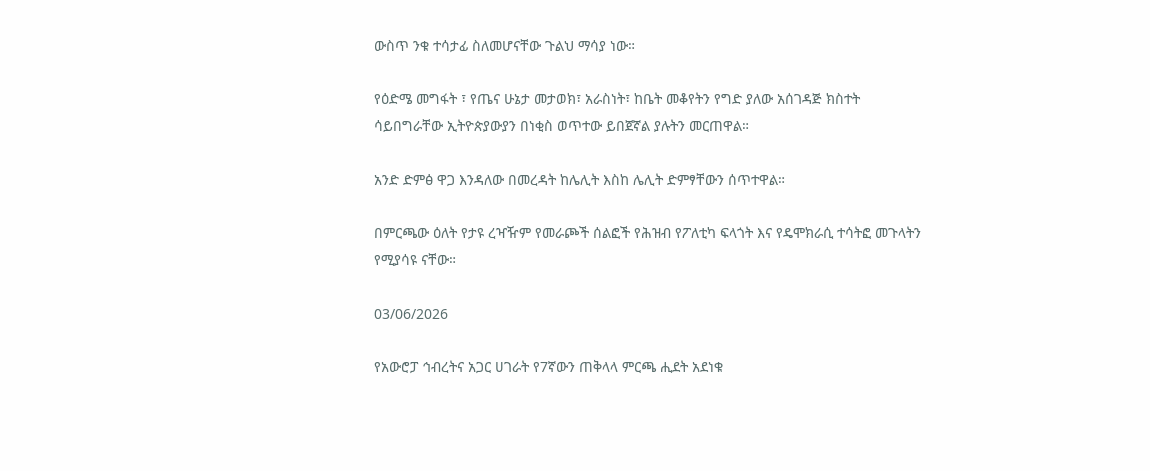ውስጥ ንቁ ተሳታፊ ስለመሆናቸው ጉልህ ማሳያ ነው።

የዕድሜ መግፋት ፣ የጤና ሁኔታ መታወክ፣ አራስነት፣ ከቤት መቆየትን የግድ ያለው አሰገዳጅ ክስተት ሳይበግራቸው ኢትዮጵያውያን በነቂስ ወጥተው ይበጀኛል ያሉትን መርጠዋል።

አንድ ድምፅ ዋጋ እንዳለው በመረዳት ከሌሊት እስከ ሌሊት ድምፃቸውን ሰጥተዋል።

በምርጫው ዕለት የታዩ ረዣዥም የመራጮች ሰልፎች የሕዝብ የፖለቲካ ፍላጎት እና የዴሞክራሲ ተሳትፎ መጉላትን የሚያሳዩ ናቸው።

03/06/2026

የአውሮፓ ኅብረትና አጋር ሀገራት የ7ኛውን ጠቅላላ ምርጫ ሒደት አደነቁ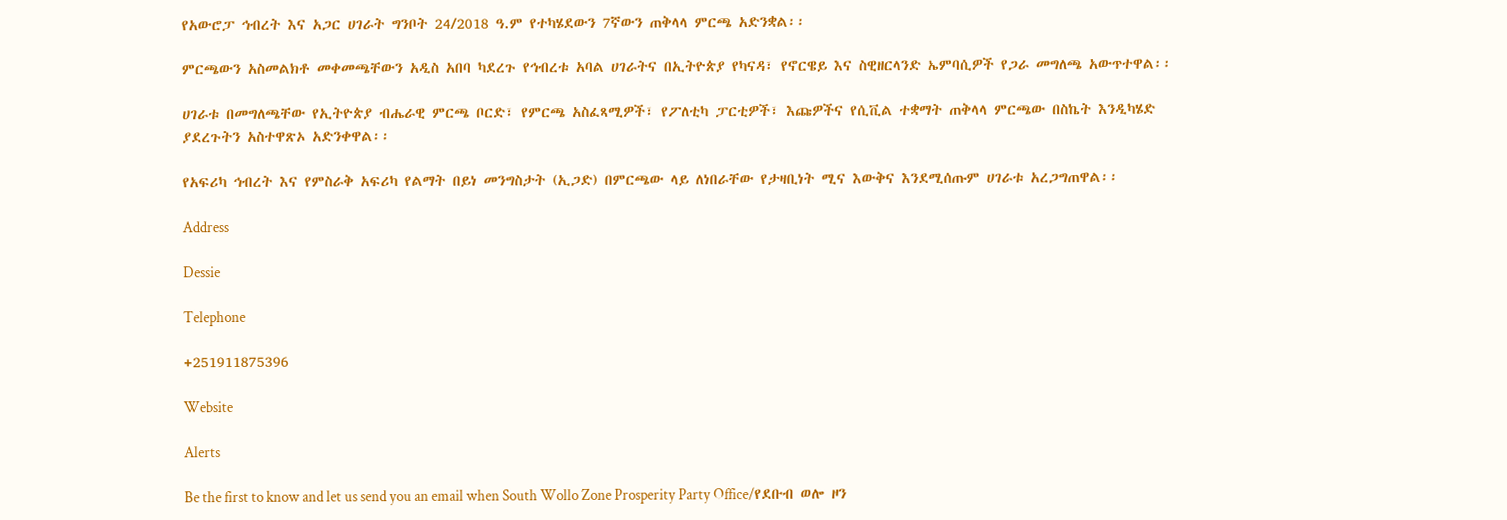የአውሮፓ ኅብረት እና አጋር ሀገራት ግንቦት 24/2018 ዓ.ም የተካሄደውን 7ኛውን ጠቅላላ ምርጫ አድንቋል፡፡

ምርጫውን አስመልክቶ መቀመጫቸውን አዲስ አበባ ካደረጉ የኅብረቱ አባል ሀገራትና በኢትዮጵያ የካናዳ፣ የኖርዌይ እና ስዊዘርላንድ ኤምባሲዎች የጋራ መግለጫ አውጥተዋል፡፡

ሀገራቱ በመግለጫቸው የኢትዮጵያ ብሔራዊ ምርጫ ቦርድ፣ የምርጫ አስፈጻሚዎች፣ የፖለቲካ ፓርቲዎች፣ እጩዎችና የሲቪል ተቋማት ጠቅላላ ምርጫው በስኬት እንዲካሄድ ያደረጉትን አስተዋጽኦ አድንቀዋል፡፡

የአፍሪካ ኅብረት እና የምስራቅ አፍሪካ የልማት በይነ መንግስታት (ኢጋድ) በምርጫው ላይ ለነበራቸው የታዛቢነት ሚና እውቅና እንደሚሰጡም ሀገራቱ አረጋግጠዋል፡፡

Address

Dessie

Telephone

+251911875396

Website

Alerts

Be the first to know and let us send you an email when South Wollo Zone Prosperity Party Office/የደቡብ ወሎ ዞን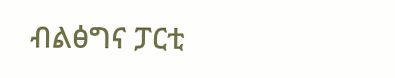ብልፅግና ፓርቲ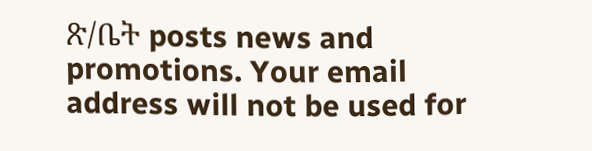ጽ/ቤት posts news and promotions. Your email address will not be used for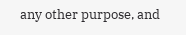any other purpose, and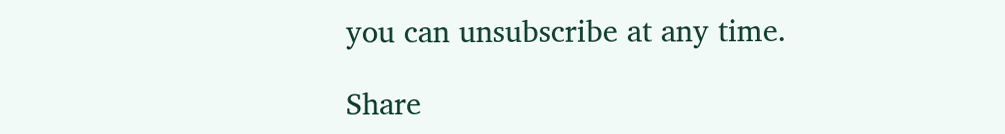you can unsubscribe at any time.

Share